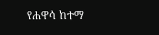የሐዋሳ ከተማ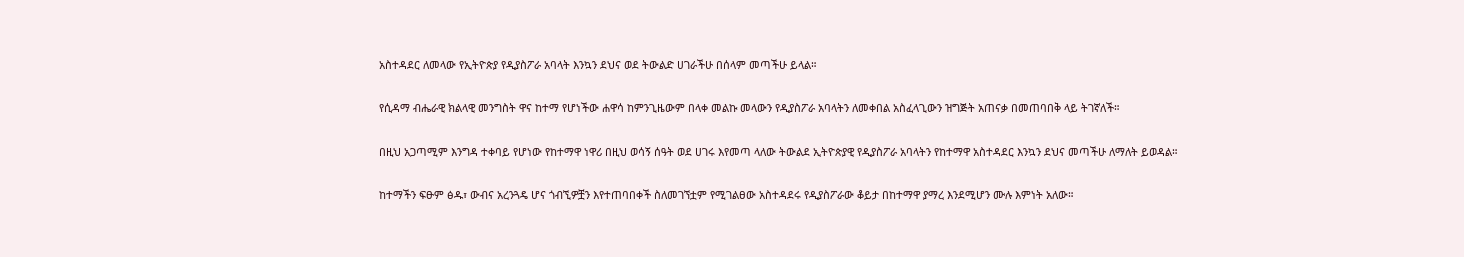አስተዳደር ለመላው የኢትዮጵያ የዲያስፖራ አባላት እንኳን ደህና ወደ ትውልድ ሀገራችሁ በሰላም መጣችሁ ይላል።

የሲዳማ ብሔራዊ ክልላዊ መንግስት ዋና ከተማ የሆነችው ሐዋሳ ከምንጊዜውም በላቀ መልኩ መላውን የዲያስፖራ አባላትን ለመቀበል አስፈላጊውን ዝግጅት አጠናቃ በመጠባበቅ ላይ ትገኛለች።

በዚህ አጋጣሚም እንግዳ ተቀባይ የሆነው የከተማዋ ነዋሪ በዚህ ወሳኝ ሰዓት ወደ ሀገሩ እየመጣ ላለው ትውልደ ኢትዮጵያዊ የዲያስፖራ አባላትን የከተማዋ አስተዳደር እንኳን ደህና መጣችሁ ለማለት ይወዳል።

ከተማችን ፍፁም ፅዱ፣ ውብና አረንጓዴ ሆና ጎብኚዎቿን እየተጠባበቀች ስለመገኘቷም የሚገልፀው አስተዳደሩ የዲያስፖራው ቆይታ በከተማዋ ያማረ እንደሚሆን ሙሉ እምነት አለው።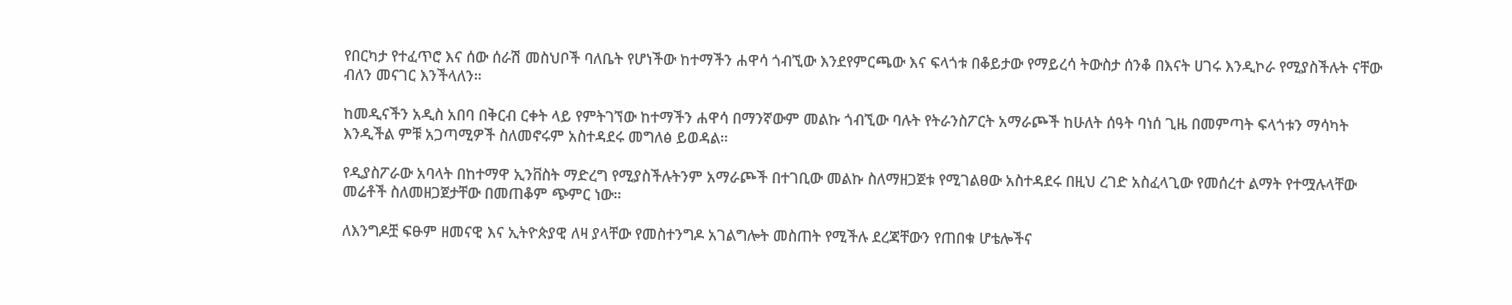የበርካታ የተፈጥሮ እና ሰው ሰራሽ መስህቦች ባለቤት የሆነችው ከተማችን ሐዋሳ ጎብኚው እንደየምርጫው እና ፍላጎቱ በቆይታው የማይረሳ ትውስታ ሰንቆ በእናት ሀገሩ እንዲኮራ የሚያስችሉት ናቸው ብለን መናገር እንችላለን።

ከመዲናችን አዲስ አበባ በቅርብ ርቀት ላይ የምትገኘው ከተማችን ሐዋሳ በማንኛውም መልኩ ጎብኚው ባሉት የትራንስፖርት አማራጮች ከሁለት ሰዓት ባነሰ ጊዜ በመምጣት ፍላጎቱን ማሳካት እንዲችል ምቹ አጋጣሚዎች ስለመኖሩም አስተዳደሩ መግለፅ ይወዳል።

የዲያስፖራው አባላት በከተማዋ ኢንቨስት ማድረግ የሚያስችሉትንም አማራጮች በተገቢው መልኩ ስለማዘጋጀቱ የሚገልፀው አስተዳደሩ በዚህ ረገድ አስፈላጊው የመሰረተ ልማት የተሟሉላቸው መሬቶች ስለመዘጋጀታቸው በመጠቆም ጭምር ነው።

ለእንግዶቿ ፍፁም ዘመናዊ እና ኢትዮጵያዊ ለዛ ያላቸው የመስተንግዶ አገልግሎት መስጠት የሚችሉ ደረጃቸውን የጠበቁ ሆቴሎችና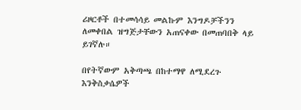ሪዞርቶች በተመሳሳይ መልኩም እንግዶቻችንን ለመቀበል ዝግጅታቸውን አጠናቀው በመጠባበቅ ላይ ይገኛሉ።

በየትኛውም አቅጣጫ በከተማዋ ለሚደረጉ እንቅስቃሴዎች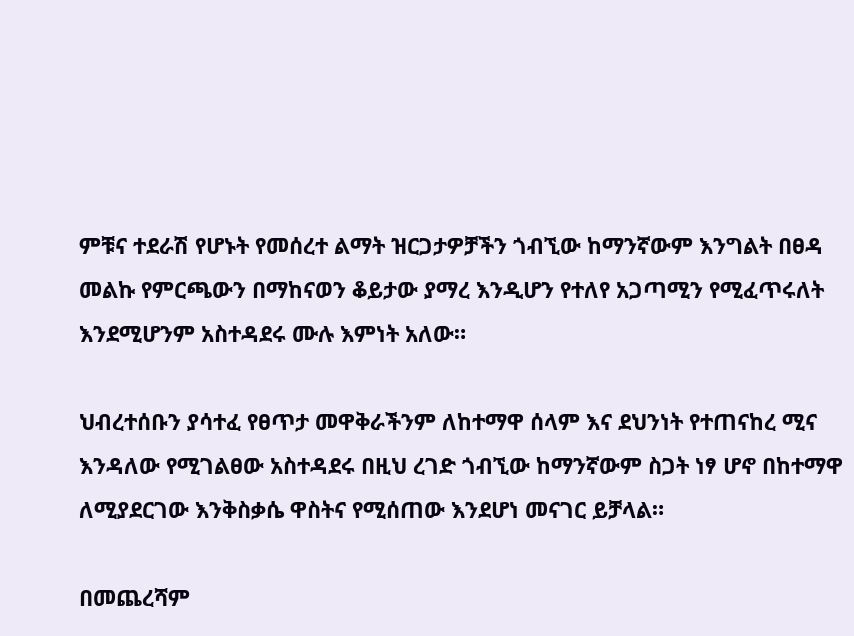ምቹና ተደራሽ የሆኑት የመሰረተ ልማት ዝርጋታዎቻችን ጎብኚው ከማንኛውም እንግልት በፀዳ መልኩ የምርጫውን በማከናወን ቆይታው ያማረ እንዲሆን የተለየ አጋጣሚን የሚፈጥሩለት እንደሚሆንም አስተዳደሩ ሙሉ እምነት አለው።

ህብረተሰቡን ያሳተፈ የፀጥታ መዋቅራችንም ለከተማዋ ሰላም እና ደህንነት የተጠናከረ ሚና እንዳለው የሚገልፀው አስተዳደሩ በዚህ ረገድ ጎብኚው ከማንኛውም ስጋት ነፃ ሆኖ በከተማዋ ለሚያደርገው እንቅስቃሴ ዋስትና የሚሰጠው እንደሆነ መናገር ይቻላል።

በመጨረሻም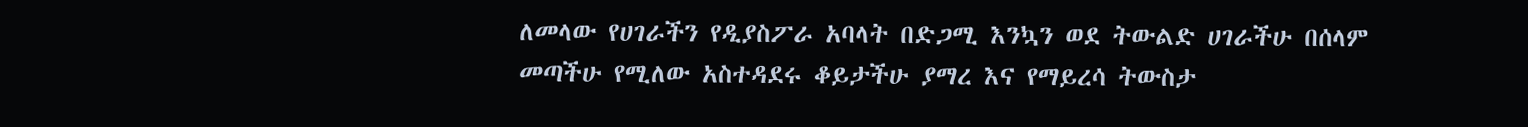ለመላው የሀገራችን የዲያስፖራ አባላት በድጋሚ እንኳን ወደ ትውልድ ሀገራችሁ በሰላም መጣችሁ የሚለው አስተዳደሩ ቆይታችሁ ያማረ እና የማይረሳ ትውስታ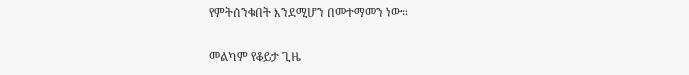የምትሰንቁበት እንደሚሆን በመተማመን ነው።

መልካም የቆይታ ጊዜ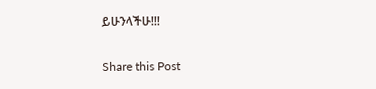ይሁንላችሁ!!!

Share this Post